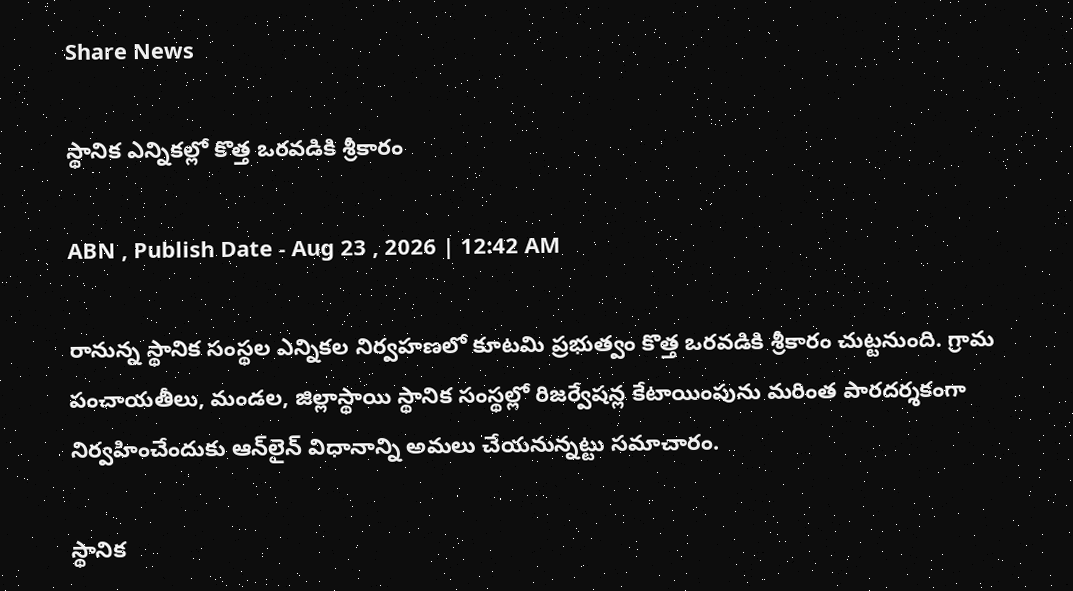Share News

స్థానిక ఎన్నికల్లో కొత్త ఒరవడికి శ్రీకారం

ABN , Publish Date - Aug 23 , 2026 | 12:42 AM

రానున్న స్థానిక సంస్థల ఎన్నికల నిర్వహణలో కూటమి ప్రభుత్వం కొత్త ఒరవడికి శ్రీకారం చుట్టనుంది. గ్రామ పంచాయతీలు, మండల, జిల్లాస్థాయి స్థానిక సంస్థల్లో రిజర్వేషన్ల కేటాయింపును మరింత పారదర్శకంగా నిర్వహించేందుకు ఆన్‌లైన్‌ విధానాన్ని అమలు చేయనున్నట్టు సమాచారం.

స్థానిక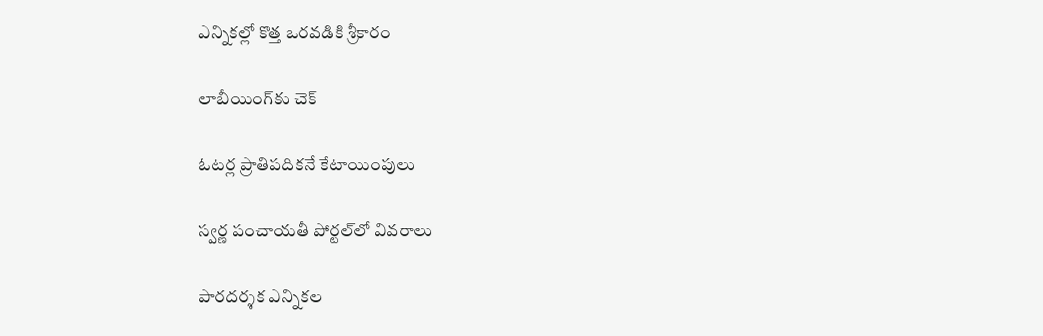ఎన్నికల్లో కొత్త ఒరవడికి శ్రీకారం

లాబీయింగ్‌కు చెక్‌

ఓటర్ల ప్రాతిపదికనే కేటాయింపులు

స్వర్ణ పంచాయతీ పోర్టల్‌లో వివరాలు

పారదర్శక ఎన్నికల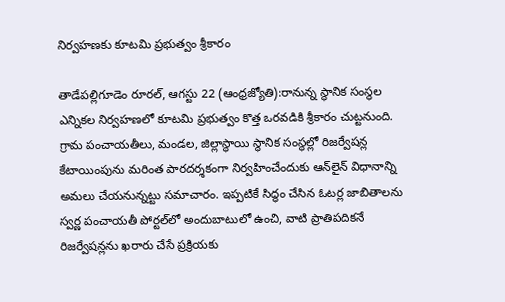నిర్వహణకు కూటమి ప్రభుత్వం శ్రీకారం

తాడేపల్లిగూడెం రూరల్‌, ఆగస్టు 22 (ఆంధ్రజ్యోతి):రానున్న స్థానిక సంస్థల ఎన్నికల నిర్వహణలో కూటమి ప్రభుత్వం కొత్త ఒరవడికి శ్రీకారం చుట్టనుంది. గ్రామ పంచాయతీలు, మండల, జిల్లాస్థాయి స్థానిక సంస్థల్లో రిజర్వేషన్ల కేటాయింపును మరింత పారదర్శకంగా నిర్వహించేందుకు ఆన్‌లైన్‌ విధానాన్ని అమలు చేయనున్నట్టు సమాచారం. ఇప్పటికే సిద్ధం చేసిన ఓటర్ల జాబితాలను స్వర్ణ పంచాయతీ పోర్టల్‌లో అందుబాటులో ఉంచి, వాటి ప్రాతిపదికనే రిజర్వేషన్లను ఖరారు చేసే ప్రక్రియకు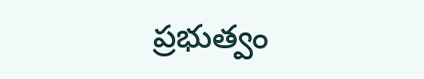ప్రభుత్వం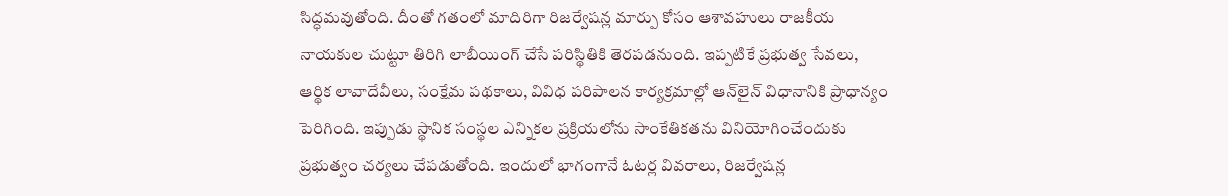సిద్ధమవుతోంది. దీంతో గతంలో మాదిరిగా రిజర్వేషన్ల మార్పు కోసం ఆశావహులు రాజకీయ నాయకుల చుట్టూ తిరిగి లాబీయింగ్‌ చేసే పరిస్థితికి తెరపడనుంది. ఇప్పటికే ప్రభుత్వ సేవలు, ఆర్థిక లావాదేవీలు, సంక్షేమ పథకాలు, వివిధ పరిపాలన కార్యక్రమాల్లో ఆన్‌లైన్‌ విధానానికి ప్రాధాన్యం పెరిగింది. ఇప్పుడు స్థానిక సంస్థల ఎన్నికల ప్రక్రియలోను సాంకేతికతను వినియోగించేందుకు ప్రభుత్వం చర్యలు చేపడుతోంది. ఇందులో భాగంగానే ఓటర్ల వివరాలు, రిజర్వేషన్ల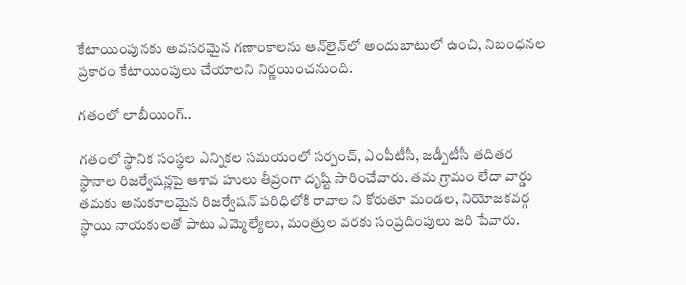కేటాయింపునకు అవసరమైన గణాంకాలను ఆన్‌లైన్‌లో అందుబాటులో ఉంచి, నిబంధనల ప్రకారం కేటాయింపులు చేయాలని నిర్ణయించనుంది.

గతంలో లాబీయింగ్‌..

గతంలో స్థానిక సంస్థల ఎన్నికల సమయంలో సర్పంచ్‌, ఎంపీటీసీ, జడ్పీటీసీ తదితర స్థానాల రిజర్వేషన్లపై ఆశావ హులు తీవ్రంగా దృష్టి సారించేవారు. తమ గ్రామం లేదా వార్డు తమకు అనుకూలమైన రిజర్వేషన్‌ పరిధిలోకి రావాల ని కోరుతూ మండల, నియోజకవర్గ స్థాయి నాయకులతో పాటు ఎమ్మెల్యేలు, మంత్రుల వరకు సంప్రదింపులు జరి పేవారు.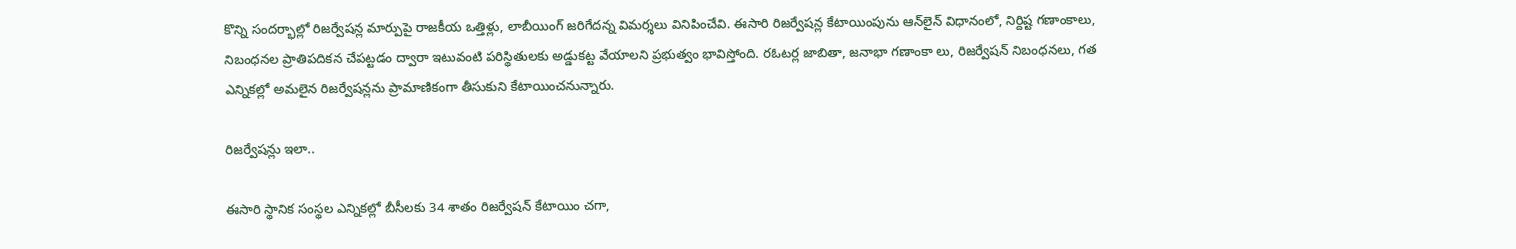కొన్ని సందర్భాల్లో రిజర్వేషన్ల మార్పుపై రాజకీయ ఒత్తిళ్లు, లాబీయింగ్‌ జరిగేదన్న విమర్శలు వినిపించేవి. ఈసారి రిజర్వేషన్ల కేటాయింపును ఆన్‌లైన్‌ విధానంలో, నిర్దిష్ట గణాంకాలు, నిబంధనల ప్రాతిపదికన చేపట్టడం ద్వారా ఇటువంటి పరిస్థితులకు అడ్డుకట్ట వేయాలని ప్రభుత్వం భావిస్తోంది. రఓటర్ల జాబితా, జనాభా గణాంకా లు, రిజర్వేషన్‌ నిబంధనలు, గత ఎన్నికల్లో అమలైన రిజర్వేషన్లను ప్రామాణికంగా తీసుకుని కేటాయించనున్నారు.

రిజర్వేషన్లు ఇలా..

ఈసారి స్థానిక సంస్థల ఎన్నికల్లో బీసీలకు 34 శాతం రిజర్వేషన్‌ కేటాయిం చగా,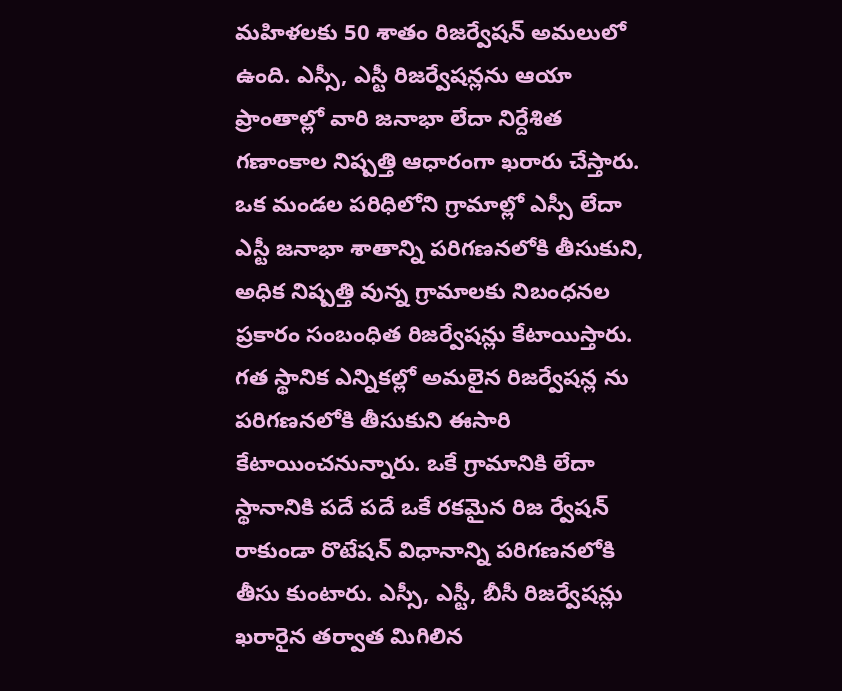మహిళలకు 50 శాతం రిజర్వేషన్‌ అమలులో ఉంది. ఎస్సీ, ఎస్టీ రిజర్వేషన్లను ఆయా ప్రాంతాల్లో వారి జనాభా లేదా నిర్దేశిత గణాంకాల నిష్పత్తి ఆధారంగా ఖరారు చేస్తారు. ఒక మండల పరిధిలోని గ్రామాల్లో ఎస్సీ లేదా ఎస్టీ జనాభా శాతాన్ని పరిగణనలోకి తీసుకుని, అధిక నిష్పత్తి వున్న గ్రామాలకు నిబంధనల ప్రకారం సంబంధిత రిజర్వేషన్లు కేటాయిస్తారు. గత స్థానిక ఎన్నికల్లో అమలైన రిజర్వేషన్ల ను పరిగణనలోకి తీసుకుని ఈసారి కేటాయించనున్నారు. ఒకే గ్రామానికి లేదా స్థానానికి పదే పదే ఒకే రకమైన రిజ ర్వేషన్‌ రాకుండా రొటేషన్‌ విధానాన్ని పరిగణనలోకి తీసు కుంటారు. ఎస్సీ, ఎస్టీ, బీసీ రిజర్వేషన్లు ఖరారైన తర్వాత మిగిలిన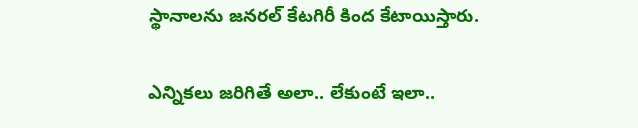స్థానాలను జనరల్‌ కేటగిరీ కింద కేటాయిస్తారు.

ఎన్నికలు జరిగితే అలా.. లేకుంటే ఇలా..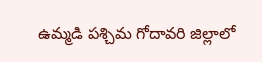ఉమ్మడి పశ్చిమ గోదావరి జిల్లాలో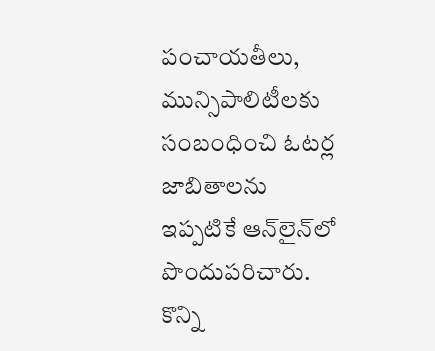పంచాయతీలు, మున్సిపాలిటీలకు సంబంధించి ఓటర్ల జాబితాలను ఇప్పటికే ఆన్‌లైన్‌లో పొందుపరిచారు. కొన్ని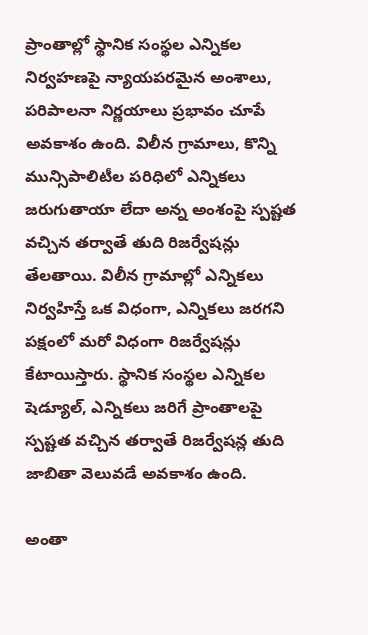ప్రాంతాల్లో స్థానిక సంస్థల ఎన్నికల నిర్వహణపై న్యాయపరమైన అంశాలు, పరిపాలనా నిర్ణయాలు ప్రభావం చూపే అవకాశం ఉంది. విలీన గ్రామాలు, కొన్ని మున్సిపాలిటీల పరిధిలో ఎన్నికలు జరుగుతాయా లేదా అన్న అంశంపై స్పష్టత వచ్చిన తర్వాతే తుది రిజర్వేషన్లు తేలతాయి. విలీన గ్రామాల్లో ఎన్నికలు నిర్వహిస్తే ఒక విధంగా, ఎన్నికలు జరగని పక్షంలో మరో విధంగా రిజర్వేషన్లు కేటాయిస్తారు. స్థానిక సంస్థల ఎన్నికల షెడ్యూల్‌, ఎన్నికలు జరిగే ప్రాంతాలపై స్పష్టత వచ్చిన తర్వాతే రిజర్వేషన్ల తుది జాబితా వెలువడే అవకాశం ఉంది.

అంతా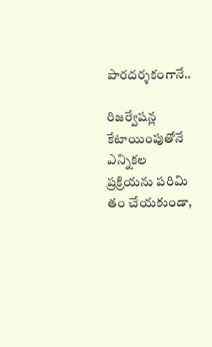పారదర్శకంగానే..

రిజర్వేషన్ల కేటాయింపుతోనే ఎన్నికల ప్రక్రియను పరిమి తం చేయకుండా,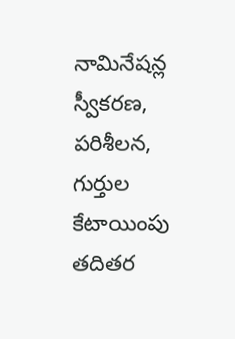నామినేషన్ల స్వీకరణ, పరిశీలన, గుర్తుల కేటాయింపు తదితర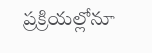ప్రక్రియల్లోనూ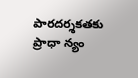పారదర్శకతకు ప్రాధా న్యం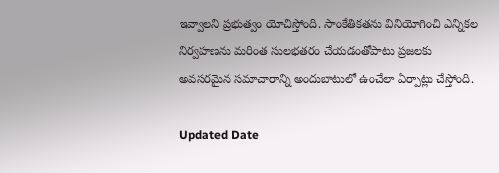ఇవ్వాలని ప్రభుత్వం యోచిస్తోంది. సాంకేతికతను వినియోగించి ఎన్నికల నిర్వహణను మరింత సులభతరం చేయడంతోపాటు ప్రజలకు అవసరమైన సమాచారాన్ని అందుబాటులో ఉంచేలా ఏర్పాట్లు చేస్తోంది.

Updated Date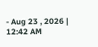- Aug 23 , 2026 | 12:42 AM